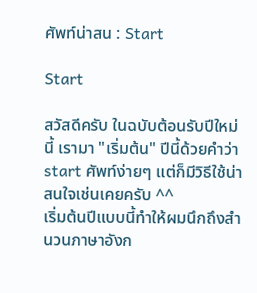ศัพท์น่าสน : Start

Start

สวัสดีครับ ในฉบับต้อนรับปีใหม่นี้ เรามา "เริ่มต้น" ปีนี้ด้วยคำว่า start ศัพท์ง่ายๆ แต่ก็มีวิธีใช้น่าสนใจเช่นเคยครับ ^^
เริ่มต้นปีแบบนี้ทำให้ผมนึกถึงสำนวนภาษาอังก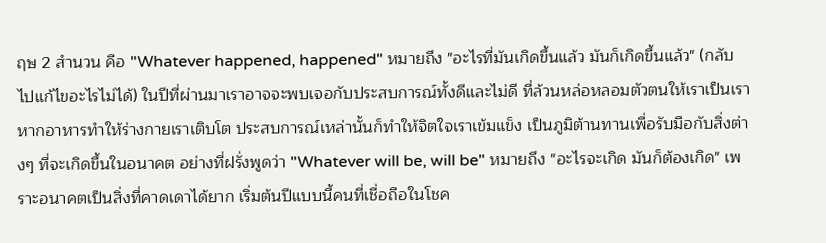ฤษ 2 สำนวน คือ "Whatever happened, happened" หมายถึง "อะไรที่มันเกิดขึ้นแล้ว มันก็เกิดขึ้นแล้ว" (กลับไปแก้ไขอะไรไม่ได้) ในปีที่ผ่านมาเราอาจจะพบเจอกับประสบการณ์ทั้งดีและไม่ดี ที่ล้วนหล่อหลอมตัวตนให้เราเป็นเรา หากอาหารทำให้ร่างกายเราเติบโต ประสบการณ์เหล่านั้นก็ทำให้จิตใจเราเข้มแข็ง เป็นภูมิต้านทานเพื่อรับมือกับสิ่งต่างๆ ที่จะเกิดขึ้นในอนาคต อย่างที่ฝรั่งพูดว่า "Whatever will be, will be" หมายถึง "อะไรจะเกิด มันก็ต้องเกิด" เพราะอนาคตเป็นสิ่งที่คาดเดาได้ยาก เริ่มต้นปีแบบนี้คนที่เชื่อถือในโชค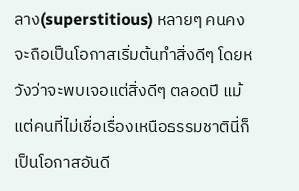ลาง(superstitious) หลายๆ คนคงจะถือเป็นโอกาสเริ่มต้นทำสิ่งดีๆ โดยหวังว่าจะพบเจอแต่สิ่งดีๆ ตลอดปี แม้แต่คนที่ไม่เชื่อเรื่องเหนือธรรมชาตินี่ก็เป็นโอกาสอันดี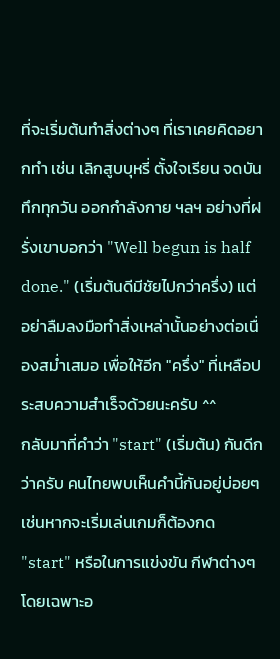ที่จะเริ่มต้นทำสิ่งต่างๆ ที่เราเคยคิดอยากทำ เช่น เลิกสูบบุหรี่ ตั้งใจเรียน จดบันทึกทุกวัน ออกกำลังกาย ฯลฯ อย่างที่ฝรั่งเขาบอกว่า "Well begun is half done." (เริ่มต้นดีมีชัยไปกว่าครึ่ง) แต่อย่าลืมลงมือทำสิ่งเหล่านั้นอย่างต่อเนื่องสม่ำเสมอ เพื่อให้อีก "ครึ่ง" ที่เหลือประสบความสำเร็จด้วยนะครับ ^^
กลับมาที่คำว่า "start" (เริ่มต้น) กันดีกว่าครับ คนไทยพบเห็นคำนี้กันอยู่บ่อยๆ เช่นหากจะเริ่มเล่นเกมก็ต้องกด "start" หรือในการแข่งขัน กีฬาต่างๆ โดยเฉพาะอ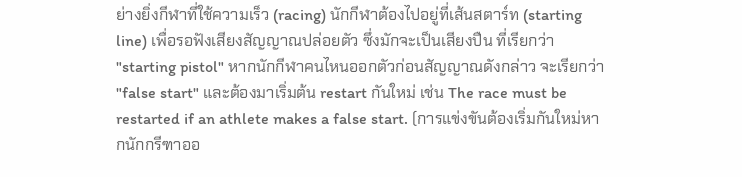ย่างยิ่งกีฬาที่ใช้ความเร็ว (racing) นักกีฬาต้องไปอยู่ที่เส้นสตาร์ท (starting line) เพื่อรอฟังเสียงสัญญาณปล่อยตัว ซึ่งมักจะเป็นเสียงปืน ที่เรียกว่า "starting pistol" หากนักกีฬาคนไหนออกตัวก่อนสัญญาณดังกล่าว จะเรียกว่า "false start" และต้องมาเริ่มต้น restart กันใหม่ เช่น The race must be restarted if an athlete makes a false start. (การแข่งขันต้องเริ่มกันใหม่หากนักกรีฑาออ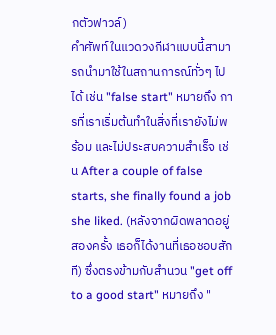กตัวฟาวล์)
คำศัพท์ในแวดวงกีฬาแบบนี้สามารถนำมาใช้ในสถานการณ์ทั่วๆ ไปได้ เช่น "false start" หมายถึง การที่เราเริ่มต้นทำในสิ่งที่เรายังไม่พร้อม และไม่ประสบความสำเร็จ เช่น After a couple of false starts, she finally found a job she liked. (หลังจากผิดพลาดอยู่สองครั้ง เธอก็ได้งานที่เธอชอบสักที) ซึ่งตรงข้ามกับสำนวน "get off to a good start" หมายถึง "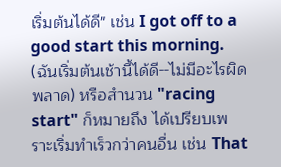เริ่มต้นได้ดี" เช่น I got off to a good start this morning. (ฉันเริ่มต้นเช้านี้ได้ดี--ไม่มีอะไรผิดพลาด) หรือสำนวน "racing start" ก็หมายถึง ได้เปรียบเพราะเริ่มทำเร็วกว่าคนอื่น เช่น That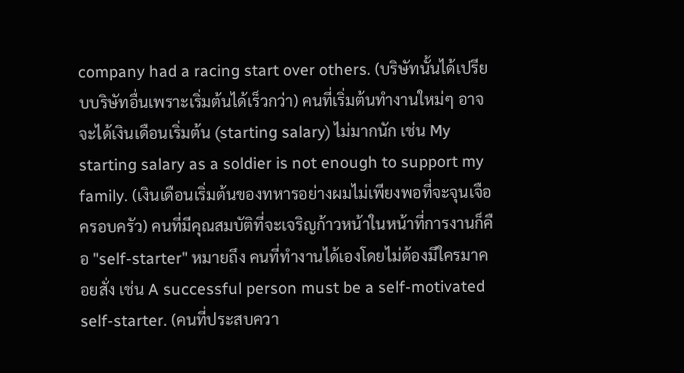company had a racing start over others. (บริษัทนั้นได้เปรียบบริษัทอื่นเพราะเริ่มต้นได้เร็วกว่า) คนที่เริ่มต้นทำงานใหม่ๆ อาจจะได้เงินเดือนเริ่มต้น (starting salary) ไม่มากนัก เช่น My starting salary as a soldier is not enough to support my family. (เงินเดือนเริ่มต้นของทหารอย่างผมไม่เพียงพอที่จะจุนเจือครอบครัว) คนที่มีคุณสมบัติที่จะเจริญก้าวหน้าในหน้าที่การงานก็คือ "self-starter" หมายถึง คนที่ทำงานได้เองโดยไม่ต้องมีใครมาคอยสั่ง เช่น A successful person must be a self-motivated self-starter. (คนที่ประสบควา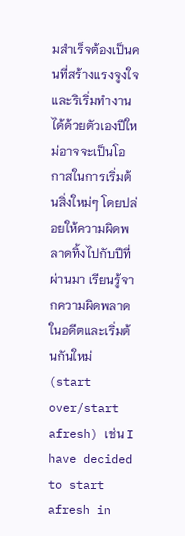มสำเร็จต้องเป็นคนที่สร้างแรงจูงใจและริเริ่มทำงานได้ด้วยตัวเองปีใหม่อาจจะเป็นโอกาสในการเริ่มต้นสิ่งใหม่ๆ โดยปล่อยให้ความผิดพลาดทิ้งไปกับปีที่ผ่านมา เรียนรู้จากความผิดพลาดในอดีตและเริ่มต้นกันใหม่ (start over/start afresh) เช่น I have decided to start afresh in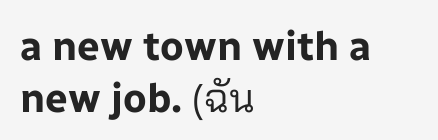a new town with a new job. (ฉัน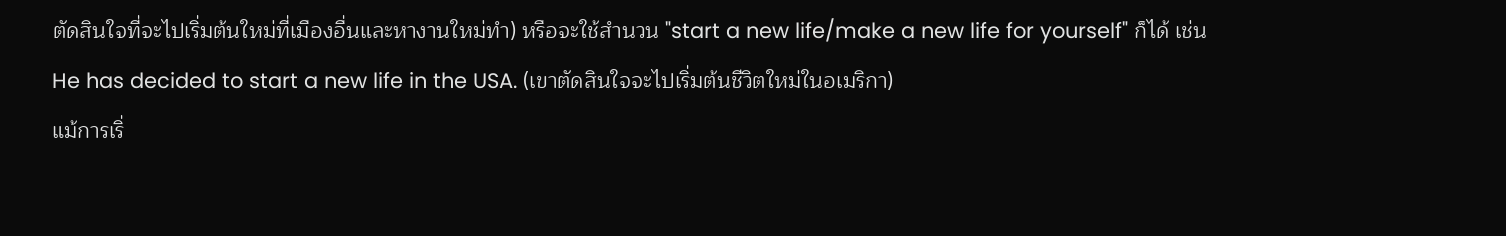ตัดสินใจที่จะไปเริ่มต้นใหม่ที่เมืองอื่นและหางานใหม่ทำ) หรือจะใช้สำนวน "start a new life/make a new life for yourself" ก็ได้ เช่น He has decided to start a new life in the USA. (เขาตัดสินใจจะไปเริ่มต้นชีวิตใหม่ในอเมริกา)
แม้การเริ่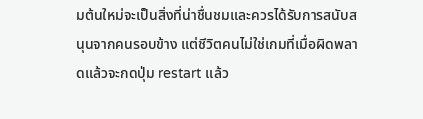มต้นใหม่จะเป็นสิ่งที่น่าชื่นชมและควรได้รับการสนับสนุนจากคนรอบข้าง แต่ชีวิตคนไม่ใช่เกมที่เมื่อผิดพลาดแล้วจะกดปุ่ม restart แล้ว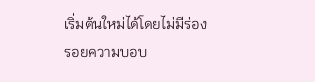เริ่มต้นใหม่ได้โดยไม่มีร่องรอยความบอบ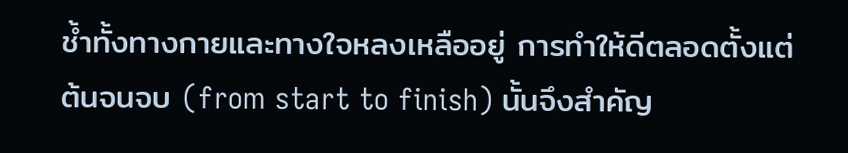ช้ำทั้งทางกายและทางใจหลงเหลืออยู่ การทำให้ดีตลอดตั้งแต่ต้นจนจบ (from start to finish) นั้นจึงสำคัญ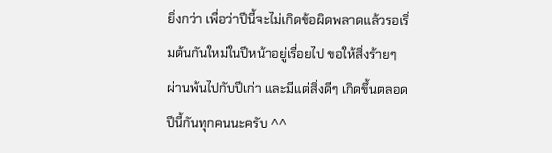ยิ่งกว่า เพื่อว่าปีนี้จะไม่เกิดข้อผิดพลาดแล้วรอเริ่มต้นกันใหม่ในปีหน้าอยู่เรื่อยไป ขอให้สิ่งร้ายๆ ผ่านพ้นไปกับปีเก่า และมีแต่สิ่งดีๆ เกิดขึ้นตลอดปีนี้กันทุกคนนะครับ ^^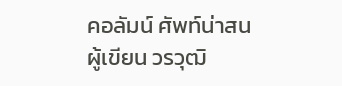คอลัมน์ ศัพท์น่าสน
ผู้เขียน วรวุฒิ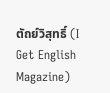ตัถย์วิสุทธิ์ (I Get English Magazine)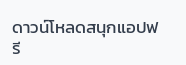ดาวน์โหลดสนุกแอปฟรี